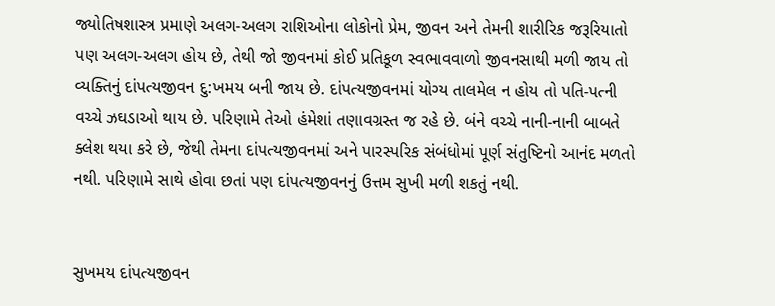જ્યોતિષશાસ્ત્ર પ્રમાણે અલગ-અલગ રાશિઓના લોકોનો પ્રેમ, જીવન અને તેમની શારીરિક જરૂરિયાતો પણ અલગ-અલગ હોય છે, તેથી જો જીવનમાં કોઈ પ્રતિકૂળ સ્વભાવવાળો જીવનસાથી મળી જાય તો વ્યક્તિનું દાંપત્યજીવન દુ:ખમય બની જાય છે. દાંપત્યજીવનમાં યોગ્ય તાલમેલ ન હોય તો પતિ-પત્ની વચ્ચે ઝઘડાઓ થાય છે. પરિણામે તેઓ હંમેશાં તણાવગ્રસ્ત જ રહે છે. બંને વચ્ચે નાની-નાની બાબતે ક્લેશ થયા કરે છે, જેથી તેમના દાંપત્યજીવનમાં અને પારસ્પરિક સંબંધોમાં પૂર્ણ સંતુષ્ટિનો આનંદ મળતો નથી. પરિણામે સાથે હોવા છતાં પણ દાંપત્યજીવનનું ઉત્તમ સુખી મળી શકતું નથી.


સુખમય દાંપત્યજીવન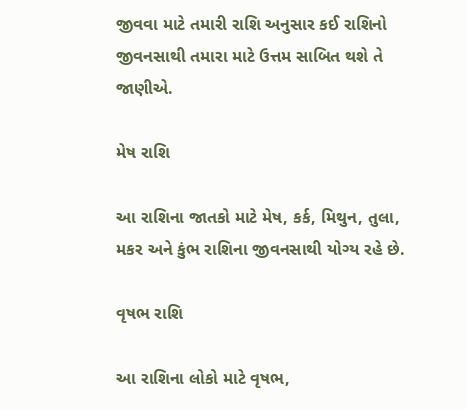જીવવા માટે તમારી રાશિ અનુસાર કઈ રાશિનો જીવનસાથી તમારા માટે ઉત્તમ સાબિત થશે તે જાણીએ.

મેષ રાશિ

આ રાશિના જાતકો માટે મેષ, કર્ક, મિથુન, તુલા, મકર અને કુંભ રાશિના જીવનસાથી યોગ્ય રહે છે.

વૃષભ રાશિ

આ રાશિના લોકો માટે વૃષભ,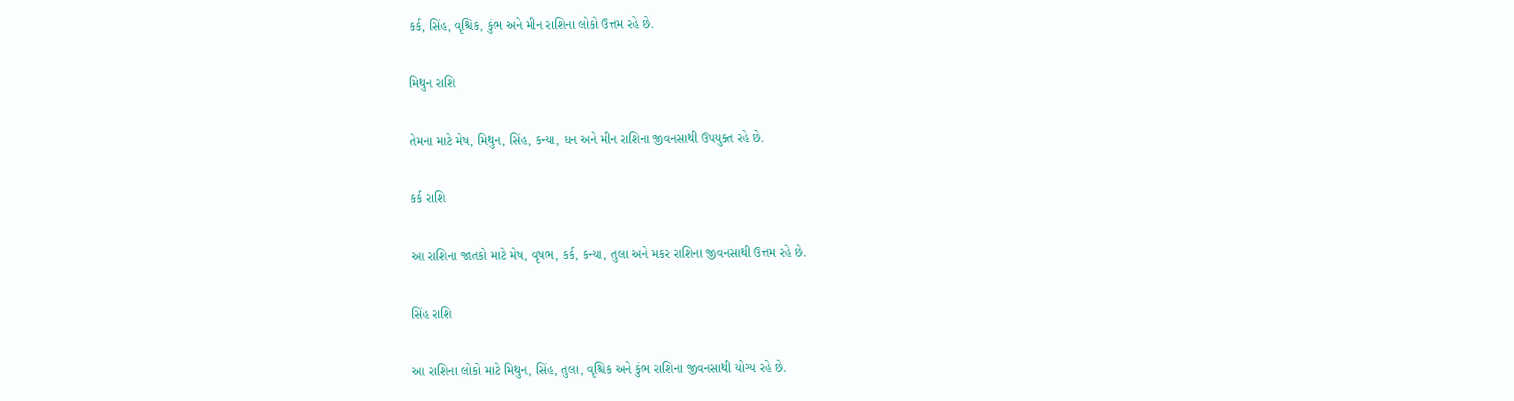કર્ક, સિંહ, વૃશ્ચિક, કુંભ અને મીન રાશિના લોકો ઉત્તમ રહે છે.

મિથુન રાશિ

તેમના માટે મેષ, મિથુન, સિંહ, કન્યા, ધન અને મીન રાશિના જીવનસાથી ઉપયુક્ત રહે છે.

કર્ક રાશિ

આ રાશિના જાતકો માટે મેષ, વૃષભ, કર્ક, કન્યા, તુલા અને મકર રાશિના જીવનસાથી ઉત્તમ રહે છે.

સિંહ રાશિ

આ રાશિના લોકો માટે મિથુન, સિંહ, તુલા, વૃશ્ચિક અને કુંભ રાશિના જીવનસાથી યોગ્ય રહે છે.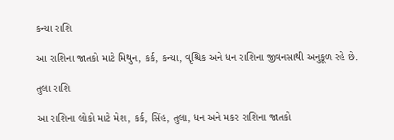કન્યા રાશિ

આ રાશિના જાતકો માટે મિથુન, કર્ક, કન્યા, વૃશ્ચિક અને ધન રાશિના જીવનસાથી અનુકૂળ રહે છે.

તુલા રાશિ

આ રાશિના લોકો માટે મેશ, કર્ક, સિંહ, તુલા, ધન અને મકર રાશિના જાતકો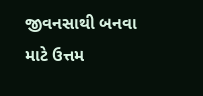જીવનસાથી બનવા માટે ઉત્તમ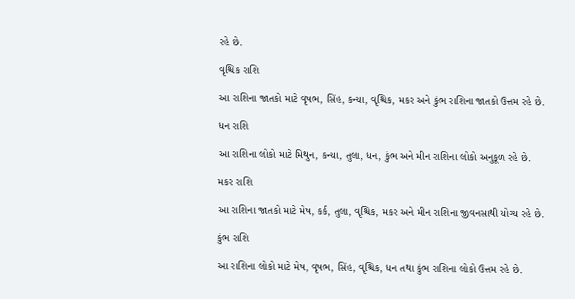રહે છે.

વૃશ્ચિક રાશિ

આ રાશિના જાતકો માટે વૃષભ, સિંહ, કન્યા, વૃશ્ચિક, મકર અને કુંભ રાશિના જાતકો ઉત્તમ રહે છે.

ધન રાશિ

આ રાશિના લોકો માટે મિથુન, કન્યા, તુલા, ધન, કુંભ અને મીન રાશિના લોકો અનુકૂળ રહે છે.

મકર રાશિ

આ રાશિના જાતકો માટે મેષ, કર્ક, તુલા, વૃશ્ચિક, મકર અને મીન રાશિના જીવનસાથી યોગ્ય રહે છે.

કુંભ રાશિ

આ રાશિના લોકો માટે મેષ, વૃષભ, સિંહ, વૃશ્ચિક, ધન તથા કુંભ રાશિના લોકો ઉત્તમ રહે છે.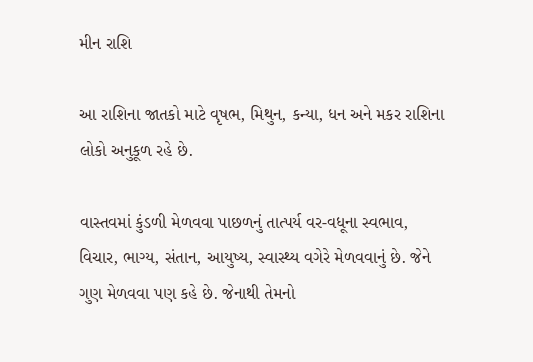મીન રાશિ

આ રાશિના જાતકો માટે વૃષભ, મિથુન, કન્યા, ધન અને મકર રાશિના લોકો અનુકૂળ રહે છે.

વાસ્તવમાં કુંડળી મેળવવા પાછળનું તાત્પર્ય વર-વધૂના સ્વભાવ, વિચાર, ભાગ્ય, સંતાન, આયુષ્ય, સ્વાસ્થ્ય વગેરે મેળવવાનું છે. જેને ગુણ મેળવવા પણ કહે છે. જેનાથી તેમનો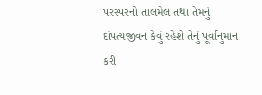પરસ્પરનો તાલમેલ તથા તેમનું દાંપત્યજીવન કેવું રહેશે તેનું પૂર્વાનુમાન કરી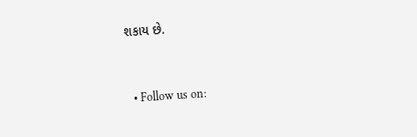શકાય છે.


  • Follow us on: